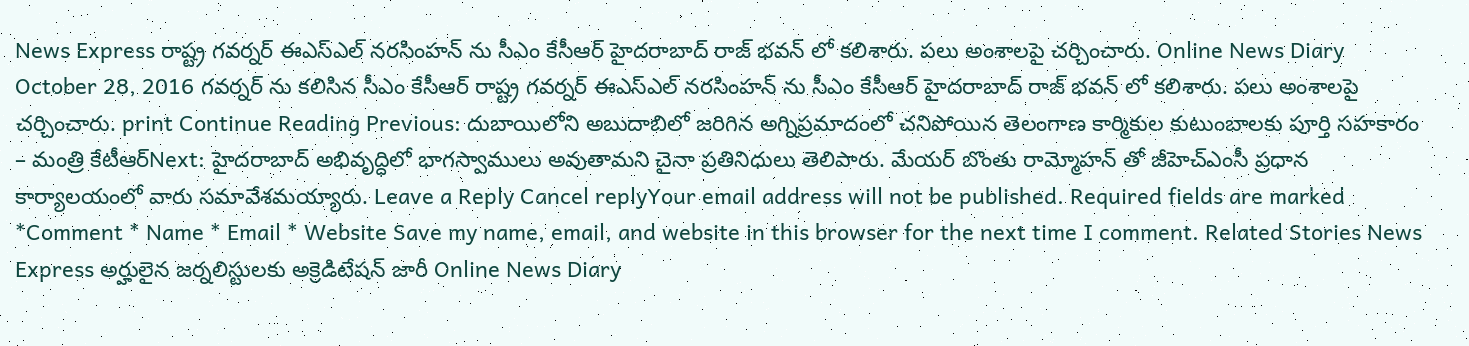News Express రాష్ట్ర గవర్నర్ ఈఎస్ఎల్ నరసింహన్ ను సీఎం కేసీఆర్ హైదరాబాద్ రాజ్ భవన్ లో కలిశారు. పలు అంశాలపై చర్చించారు. Online News Diary October 28, 2016 గవర్నర్ ను కలిసిన సీఎం కేసీఆర్ రాష్ట్ర గవర్నర్ ఈఎస్ఎల్ నరసింహన్ ను సీఎం కేసీఆర్ హైదరాబాద్ రాజ్ భవన్ లో కలిశారు. పలు అంశాలపై చర్చించారు. print Continue Reading Previous: దుబాయిలోని అబుదాబిలో జరిగిన అగ్నిప్రమాదంలో చనిపోయిన తెలంగాణ కార్మికుల కుటుంబాలకు పూర్తి సహకారం – మంత్రి కేటీఆర్Next: హైదరాబాద్ అభివృద్ధిలో భాగస్వాములు అవుతామని చైనా ప్రతినిధులు తెలిపారు. మేయర్ బొంతు రామ్మోహన్ తో జీహెచ్ఎంసీ ప్రధాన కార్యాలయంలో వారు సమావేశమయ్యారు. Leave a Reply Cancel replyYour email address will not be published. Required fields are marked *Comment * Name * Email * Website Save my name, email, and website in this browser for the next time I comment. Related Stories News Express అర్హులైన జర్నలిస్టులకు అక్రెడిటేషన్ జారీ Online News Diary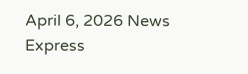April 6, 2026 News Express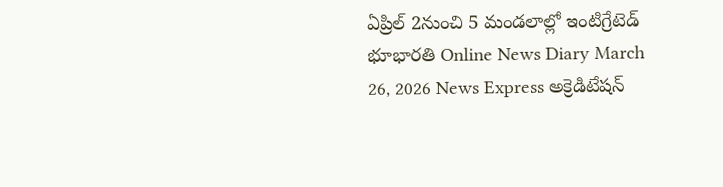ఏప్రిల్ 2నుంచి 5 మండలాల్లో ఇంటిగ్రేటెడ్ భూభారతి Online News Diary March 26, 2026 News Express అక్రెడిటేషన్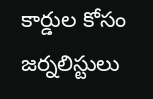కార్డుల కోసం జర్నలిస్టులు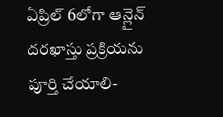ఏప్రిల్ 6లోగా ఆన్లైన్ దరఖాస్తు ప్రక్రియను పూర్తి చేయాలి-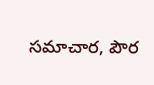సమాచార, పౌర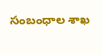సంబంధాల శాఖ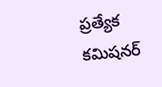ప్రత్యేక కమిషనర్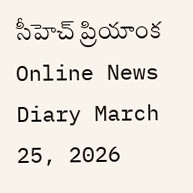సీహెచ్ ప్రియాంక Online News Diary March 25, 2026